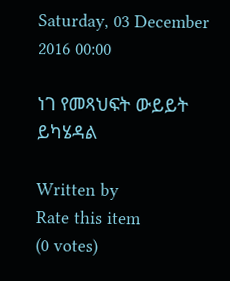Saturday, 03 December 2016 00:00

ነገ የመጻህፍት ውይይት ይካሄዳል

Written by
Rate this item
(0 votes)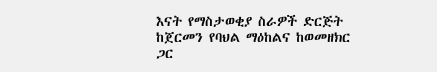እናት የማስታወቂያ ስራዎች ድርጅት ከጀርመን የባህል ማዕከልና ከወመዘክር ጋር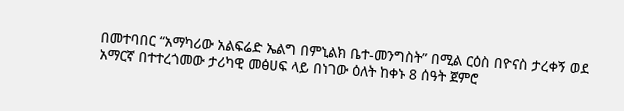በመተባበር “አማካሪው አልፍሬድ ኤልግ በምኒልክ ቤተ-መንግስት” በሚል ርዕስ በዮናስ ታረቀኝ ወደ አማርኛ በተተረጎመው ታሪካዊ መፅሀፍ ላይ በነገው ዕለት ከቀኑ 8 ሰዓት ጀምሮ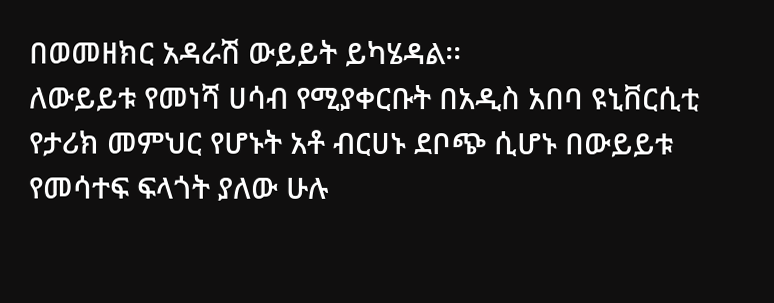በወመዘክር አዳራሽ ውይይት ይካሄዳል፡፡
ለውይይቱ የመነሻ ሀሳብ የሚያቀርቡት በአዲስ አበባ ዩኒቨርሲቲ የታሪክ መምህር የሆኑት አቶ ብርሀኑ ደቦጭ ሲሆኑ በውይይቱ የመሳተፍ ፍላጎት ያለው ሁሉ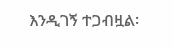እንዲገኝ ተጋብዟል፡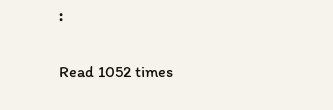፡

Read 1052 times